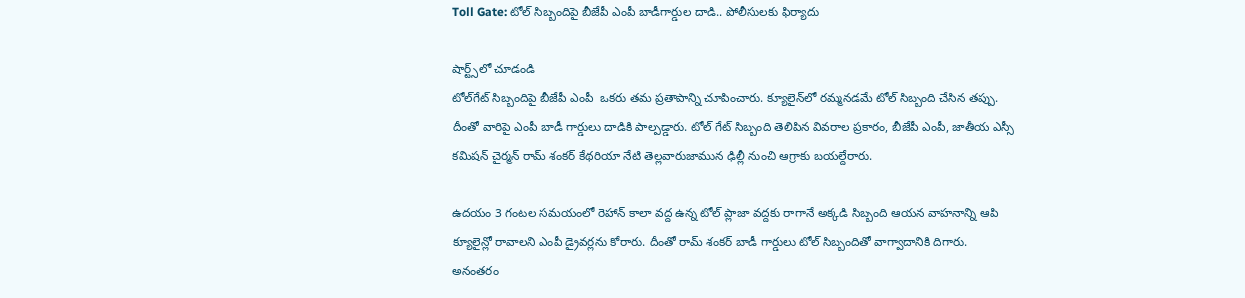Toll Gate: టోల్ సిబ్బందిపై బీజేపీ ఎంపీ బాడీగార్డుల దాడి.. పోలీసులకు ఫిర్యాదు

షార్ట్స్‌లో చూడండి
టోల్‌గేట్ సిబ్బందిపై బీజేపీ ఎంపీ  ఒకరు తమ ప్రతాపాన్ని చూపించారు. క్యూలైన్‌లో రమ్మనడమే టోల్ సిబ్బంది చేసిన తప్పు. దీంతో వారిపై ఎంపీ బాడీ గార్డులు దాడికి పాల్పడ్డారు. టోల్ గేట్ సిబ్బంది తెలిపిన వివరాల ప్రకారం, బీజేపీ ఎంపీ, జాతీయ ఎస్సీ కమిషన్ చైర్మన్ రామ్ శంకర్ కేథరియా నేటి తెల్లవారుజామున ఢిల్లీ నుంచి ఆగ్రాకు బయల్దేరారు.

ఉదయం 3 గంటల సమయంలో రెహాన్ కాలా వద్ద ఉన్న టోల్ ప్లాజా వద్దకు రాగానే అక్కడి సిబ్బంది ఆయన వాహనాన్ని ఆపి క్యూలైన్లో రావాలని ఎంపీ డ్రైవర్లను కోరారు. దీంతో రామ్ శంకర్ బాడీ గార్డులు టోల్ సిబ్బందితో వాగ్వాదానికి దిగారు. అనంతరం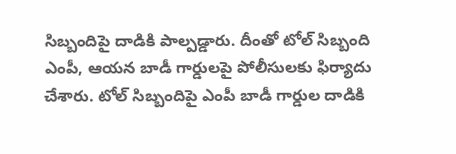సిబ్బందిపై దాడికి పాల్పడ్డారు. దీంతో టోల్ సిబ్బంది ఎంపీ, ఆయన బాడీ గార్డులపై పోలీసులకు ఫిర్యాదు చేశారు. టోల్ సిబ్బందిపై ఎంపీ బాడీ గార్డుల దాడికి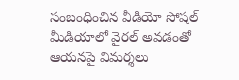సంబంధించిన వీడియో సోషల్ మీడియాలో వైరల్ అవడంతో ఆయనపై విమర్శలు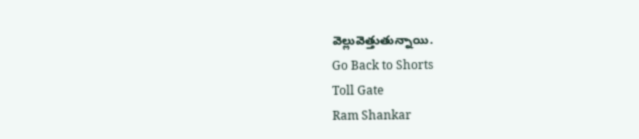వెల్లువెత్తుతున్నాయి.
Go Back to Shorts
Toll Gate
Ram Shankar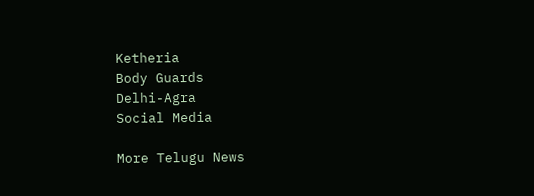Ketheria
Body Guards
Delhi-Agra
Social Media

More Telugu News